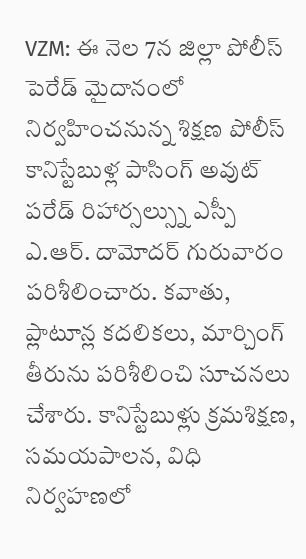VZM: ఈ నెల 7న జిల్లా పోలీస్ పెరేడ్ మైదానంలో నిర్వహించనున్న శిక్షణ పోలీస్ కానిస్టేబుళ్ల పాసింగ్ అవుట్ పరేడ్ రిహార్సల్స్ను ఎస్పీ ఎ.ఆర్. దామోదర్ గురువారం పరిశీలించారు. కవాతు, ప్లాటూన్ల కదలికలు, మార్చింగ్ తీరును పరిశీలించి సూచనలు చేశారు. కానిస్టేబుళ్లు క్రమశిక్షణ, సమయపాలన, విధి నిర్వహణలో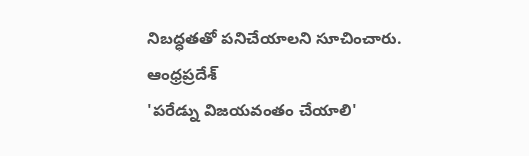నిబద్ధతతో పనిచేయాలని సూచించారు.
ఆంధ్రప్రదేశ్
'పరేడ్ను విజయవంతం చేయాలి'